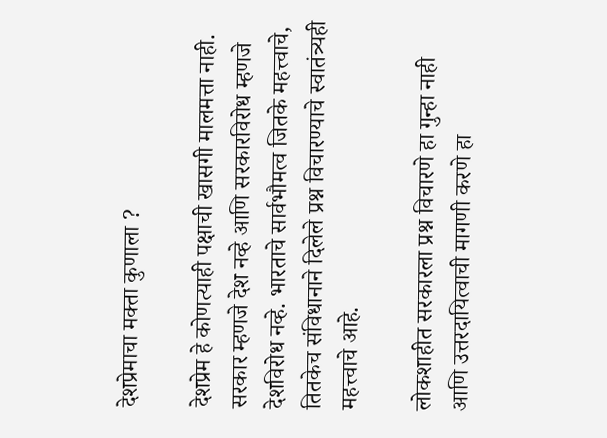देशप्रेमाचा मक्ता कुणाला ?

देशप्रेम हे कोणत्याही पक्षाची खासगी मालमत्ता नाही. सरकार म्हणजे देश नव्हे आणि सरकारविरोध म्हणजे देशविरोध नव्हे. भारताचे सार्वभौमत्व जितके महत्त्वाचे, तितकेच संविधानाने दिलेले प्रश्न विचारण्याचे स्वातंत्र्यही महत्त्वाचे आहे.

लोकशाहीत सरकारला प्रश्न विचारणे हा गुन्हा नाही आणि उत्तरदायित्वाची मागणी करणे हा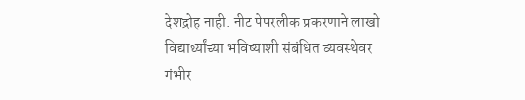देशद्रोह नाही. नीट पेपरलीक प्रकरणाने लाखो विद्यार्थ्यांच्या भविष्याशी संबंधित व्यवस्थेवर गंभीर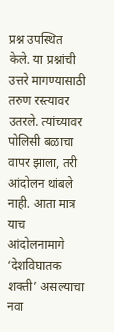प्रश्न उपस्थित केले. या प्रश्नांची उत्तरे मागण्यासाठी तरुण रस्त्यावर उतरले. त्यांच्यावर पोलिसी बळाचा वापर झाला, तरी आंदोलन थांबले नाही. आता मात्र याच आंदोलनामागे ‘देशविघातक शक्ती’ असल्याचा नवा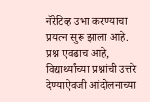नॅरेटिव्ह उभा करण्याचा प्रयत्न सुरू झाला आहे.
प्रश्न एवढाच आहे, विद्यार्थ्यांच्या प्रश्नांची उत्तरे देण्याऐवजी आंदोलनाच्या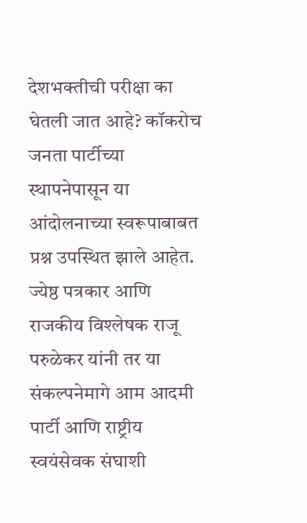देशभक्तीची परीक्षा का घेतली जात आहे? कॉकरोच जनता पार्टीच्या स्थापनेपासून या आंदोलनाच्या स्वरूपाबाबत प्रश्न उपस्थित झाले आहेत. ज्येष्ठ पत्रकार आणि राजकीय विश्लेषक राजू परुळेकर यांनी तर या संकल्पनेमागे आम आदमी पार्टी आणि राष्ट्रीय स्वयंसेवक संघाशी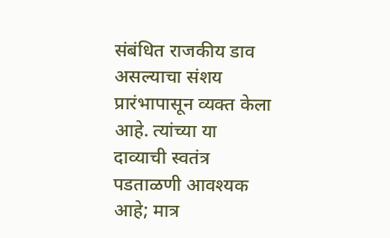संबंधित राजकीय डाव असल्याचा संशय प्रारंभापासून व्यक्त केला आहे. त्यांच्या या दाव्याची स्वतंत्र पडताळणी आवश्यक आहे; मात्र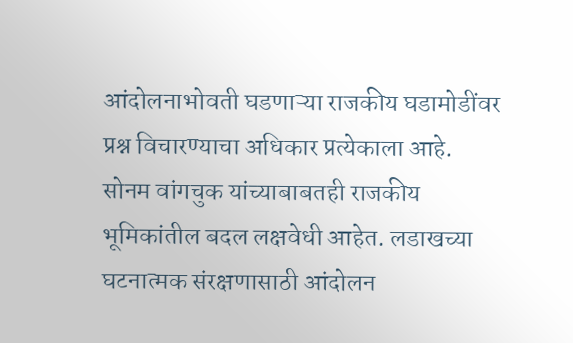आंदोलनाभोवती घडणाऱ्या राजकीय घडामोडींवर प्रश्न विचारण्याचा अधिकार प्रत्येकाला आहे.
सोनम वांगचुक यांच्याबाबतही राजकीय भूमिकांतील बदल लक्षवेधी आहेत. लडाखच्या घटनात्मक संरक्षणासाठी आंदोलन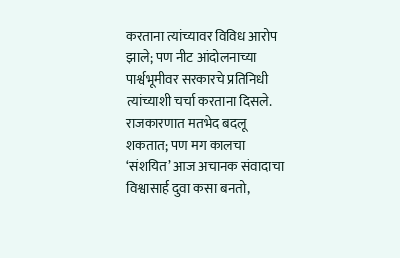करताना त्यांच्यावर विविध आरोप झाले; पण नीट आंदोलनाच्या पार्श्वभूमीवर सरकारचे प्रतिनिधी त्यांच्याशी चर्चा करताना दिसले. राजकारणात मतभेद बदलू शकतात; पण मग कालचा ‘संशयित’ आज अचानक संवादाचा विश्वासार्ह दुवा कसा बनतो,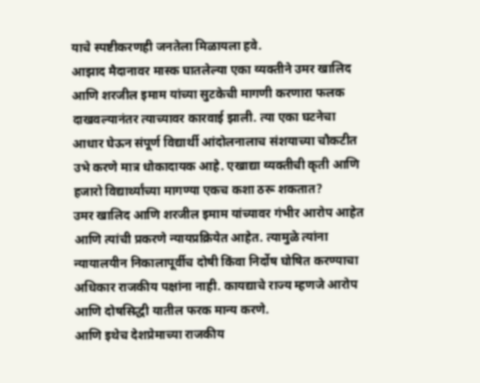याचे स्पष्टीकरणही जनतेला मिळायला हवे.
आझाद मैदानावर मास्क घातलेल्या एका व्यक्तीने उमर खालिद आणि शरजील इमाम यांच्या सुटकेची मागणी करणारा फलक दाखवल्यानंतर त्याच्यावर कारवाई झाली. त्या एका घटनेचा आधार घेऊन संपूर्ण विद्यार्थी आंदोलनालाच संशयाच्या चौकटीत उभे करणे मात्र धोकादायक आहे. एखाद्या व्यक्तीची कृती आणि हजारो विद्यार्थ्यांच्या मागण्या एकच कशा ठरू शकतात?
उमर खालिद आणि शरजील इमाम यांच्यावर गंभीर आरोप आहेत आणि त्यांची प्रकरणे न्यायप्रक्रियेत आहेत. त्यामुळे त्यांना न्यायालयीन निकालापूर्वीच दोषी किंवा निर्दोष घोषित करण्याचा अधिकार राजकीय पक्षांना नाही. कायद्याचे राज्य म्हणजे आरोप आणि दोषसिद्धी यातील फरक मान्य करणे.
आणि इथेच देशप्रेमाच्या राजकीय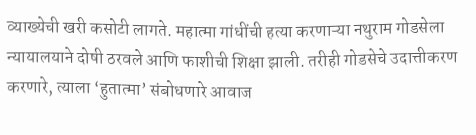व्याख्येची खरी कसोटी लागते. महात्मा गांधींची हत्या करणाऱ्या नथुराम गोडसेला न्यायालयाने दोषी ठरवले आणि फाशीची शिक्षा झाली. तरीही गोडसेचे उदात्तीकरण करणारे, त्याला ‘हुतात्मा’ संबोधणारे आवाज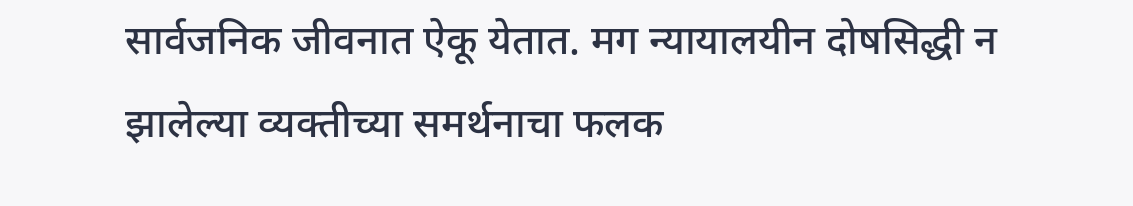सार्वजनिक जीवनात ऐकू येतात. मग न्यायालयीन दोषसिद्धी न झालेल्या व्यक्तीच्या समर्थनाचा फलक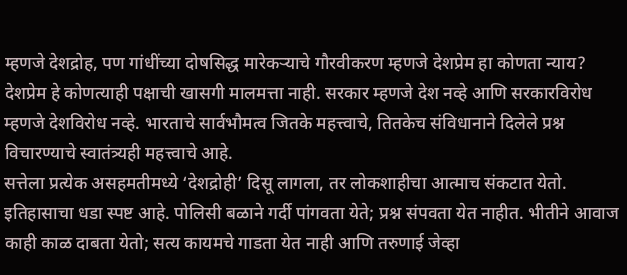म्हणजे देशद्रोह, पण गांधींच्या दोषसिद्ध मारेकऱ्याचे गौरवीकरण म्हणजे देशप्रेम हा कोणता न्याय?
देशप्रेम हे कोणत्याही पक्षाची खासगी मालमत्ता नाही. सरकार म्हणजे देश नव्हे आणि सरकारविरोध म्हणजे देशविरोध नव्हे. भारताचे सार्वभौमत्व जितके महत्त्वाचे, तितकेच संविधानाने दिलेले प्रश्न विचारण्याचे स्वातंत्र्यही महत्त्वाचे आहे.
सत्तेला प्रत्येक असहमतीमध्ये ‘देशद्रोही’ दिसू लागला, तर लोकशाहीचा आत्माच संकटात येतो. इतिहासाचा धडा स्पष्ट आहे. पोलिसी बळाने गर्दी पांगवता येते; प्रश्न संपवता येत नाहीत. भीतीने आवाज काही काळ दाबता येतो; सत्य कायमचे गाडता येत नाही आणि तरुणाई जेव्हा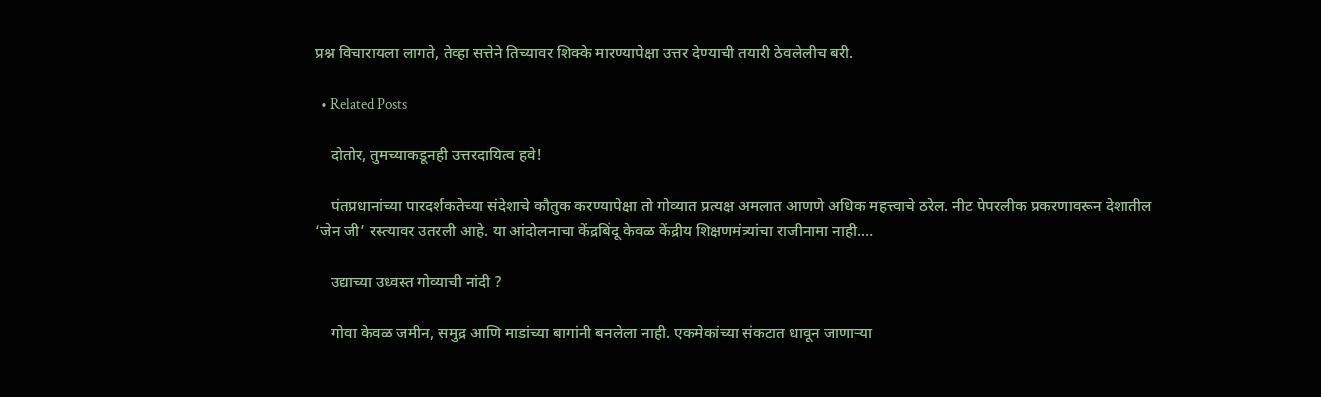प्रश्न विचारायला लागते, तेव्हा सत्तेने तिच्यावर शिक्के मारण्यापेक्षा उत्तर देण्याची तयारी ठेवलेलीच बरी.

  • Related Posts

    दोतोर, तुमच्याकडूनही उत्तरदायित्व हवे!

    पंतप्रधानांच्या पारदर्शकतेच्या संदेशाचे कौतुक करण्यापेक्षा तो गोव्यात प्रत्यक्ष अमलात आणणे अधिक महत्त्वाचे ठरेल. नीट पेपरलीक प्रकरणावरून देशातील ‘जेन जी’ रस्त्यावर उतरली आहे. या आंदोलनाचा केंद्रबिंदू केवळ केंद्रीय शिक्षणमंत्र्यांचा राजीनामा नाही.…

    उद्याच्या उध्वस्त गोव्याची नांदी ?

    गोवा केवळ जमीन, समुद्र आणि माडांच्या बागांनी बनलेला नाही. एकमेकांच्या संकटात धावून जाणाऱ्या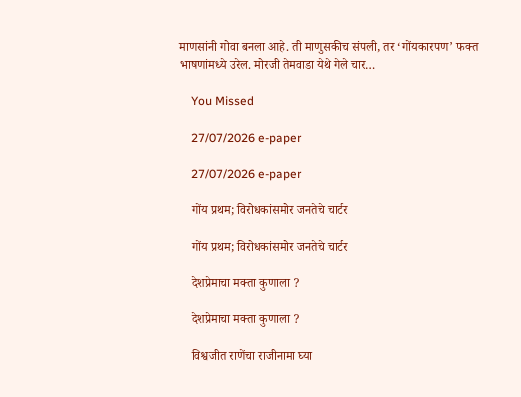माणसांनी गोवा बनला आहे. ती माणुसकीच संपली, तर ‘गोंयकारपण’ फक्त भाषणांमध्ये उरेल. मोरजी तेमवाडा येथे गेले चार…

    You Missed

    27/07/2026 e-paper

    27/07/2026 e-paper

    गोंय प्रथम; विरोधकांसमोर जनतेचे चार्टर

    गोंय प्रथम; विरोधकांसमोर जनतेचे चार्टर

    देशप्रेमाचा मक्ता कुणाला ?

    देशप्रेमाचा मक्ता कुणाला ?

    विश्वजीत राणेंचा राजीनामा घ्या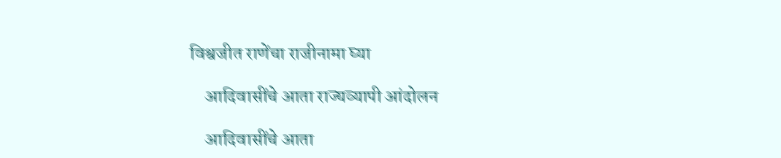विश्वजीत राणेंचा राजीनामा घ्या

    आदिवासींचे आता राज्यव्यापी आंदोलन

    आदिवासींचे आता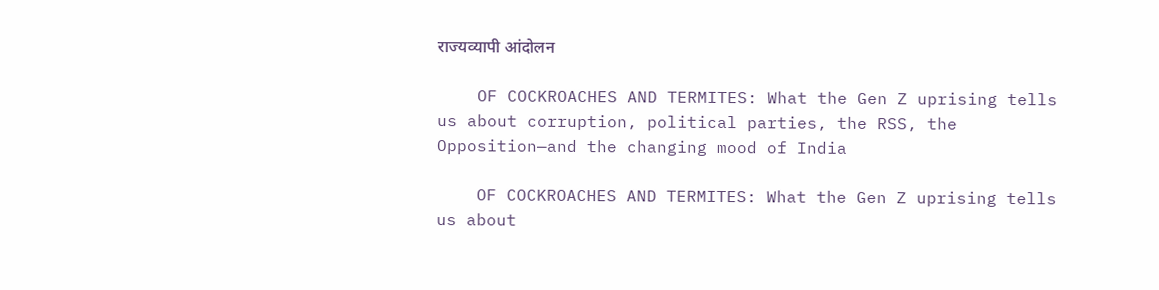राज्यव्यापी आंदोलन

    OF COCKROACHES AND TERMITES: What the Gen Z uprising tells us about corruption, political parties, the RSS, the Opposition—and the changing mood of India

    OF COCKROACHES AND TERMITES: What the Gen Z uprising tells us about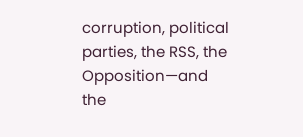corruption, political parties, the RSS, the Opposition—and the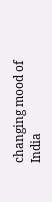changing mood of India